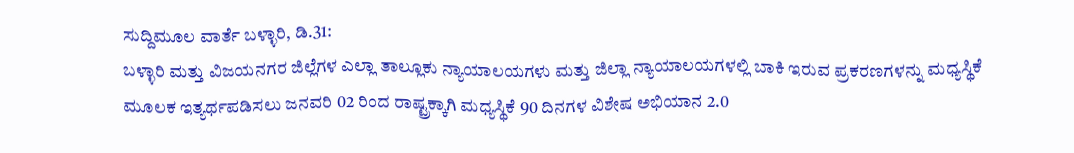ಸುದ್ದಿಮೂಲ ವಾರ್ತೆ ಬಳ್ಳಾರಿ, ಡಿ.31:
ಬಳ್ಳಾರಿ ಮತ್ತು ವಿಜಯನಗರ ಜಿಲ್ಲೆಗಳ ಎಲ್ಲಾ ತಾಲ್ಲೂಕು ನ್ಯಾಯಾಲಯಗಳು ಮತ್ತು ಜಿಲ್ಲಾ ನ್ಯಾಯಾಲಯಗಳಲ್ಲಿ ಬಾಕಿ ಇರುವ ಪ್ರಕರಣಗಳನ್ನು ಮಧ್ಯಸ್ಥಿಕೆ ಮೂಲಕ ಇತ್ಯರ್ಥಪಡಿಸಲು ಜನವರಿ 02 ರಿಂದ ರಾಷ್ಟ್ರಕ್ಕಾಗಿ ಮಧ್ಯಸ್ಥಿಕೆ 90 ದಿನಗಳ ವಿಶೇಷ ಅಭಿಯಾನ 2.0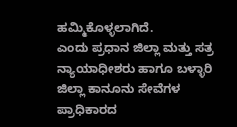ಹಮ್ಮಿಕೊಳ್ಳಲಾಗಿದೆ.
ಎಂದು ಪ್ರಧಾನ ಜಿಲ್ಲಾ ಮತ್ತು ಸತ್ರ ನ್ಯಾಯಾಧೀಶರು ಹಾಗೂ ಬಳ್ಳಾರಿ ಜಿಲ್ಲಾ ಕಾನೂನು ಸೇವೆಗಳ ಪ್ರಾಧಿಕಾರದ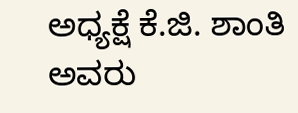ಅಧ್ಯಕ್ಷೆ ಕೆ.ಜಿ. ಶಾಂತಿ ಅವರು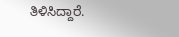ತಿಳಿಸಿದ್ದಾರೆ.